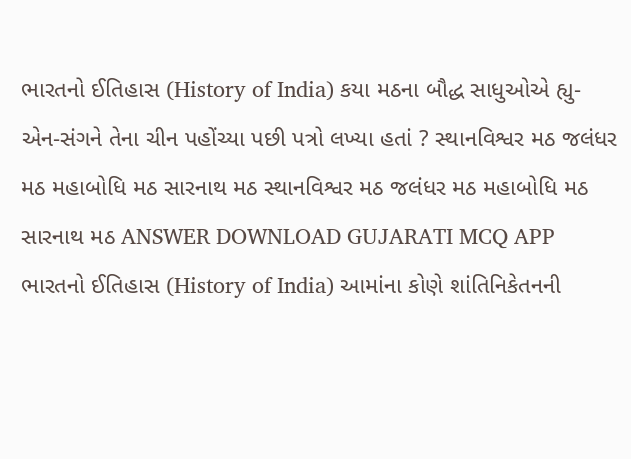ભારતનો ઈતિહાસ (History of India) કયા મઠના બૌદ્ધ સાધુઓએ હ્યુ-એન-સંગને તેના ચીન પહોંચ્યા પછી પત્રો લખ્યા હતાં ? સ્થાનવિશ્વર મઠ જલંધર મઠ મહાબોધિ મઠ સારનાથ મઠ સ્થાનવિશ્વર મઠ જલંધર મઠ મહાબોધિ મઠ સારનાથ મઠ ANSWER DOWNLOAD GUJARATI MCQ APP
ભારતનો ઈતિહાસ (History of India) આમાંના કોણે શાંતિનિકેતનની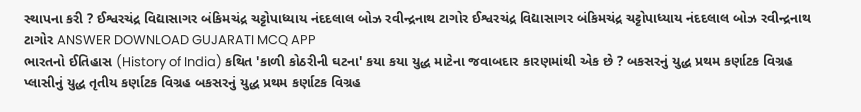સ્થાપના કરી ? ઈશ્વરચંદ્ર વિદ્યાસાગર બંકિમચંદ્ર ચટ્ટોપાધ્યાય નંદદલાલ બોઝ રવીન્દ્રનાથ ટાગોર ઈશ્વરચંદ્ર વિદ્યાસાગર બંકિમચંદ્ર ચટ્ટોપાધ્યાય નંદદલાલ બોઝ રવીન્દ્રનાથ ટાગોર ANSWER DOWNLOAD GUJARATI MCQ APP
ભારતનો ઈતિહાસ (History of India) કથિત 'કાળી કોઠરીની ઘટના' કયા કયા યુદ્ધ માટેના જવાબદાર કારણમાંથી એક છે ? બકસરનું યુદ્ધ પ્રથમ કર્ણાટક વિગ્રહ પ્લાસીનું યુદ્ધ તૃતીય કર્ણાટક વિગ્રહ બકસરનું યુદ્ધ પ્રથમ કર્ણાટક વિગ્રહ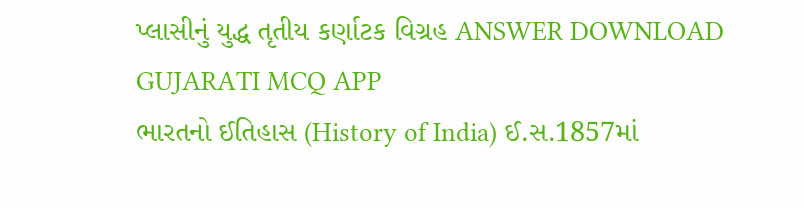પ્લાસીનું યુદ્ધ તૃતીય કર્ણાટક વિગ્રહ ANSWER DOWNLOAD GUJARATI MCQ APP
ભારતનો ઈતિહાસ (History of India) ઈ.સ.1857માં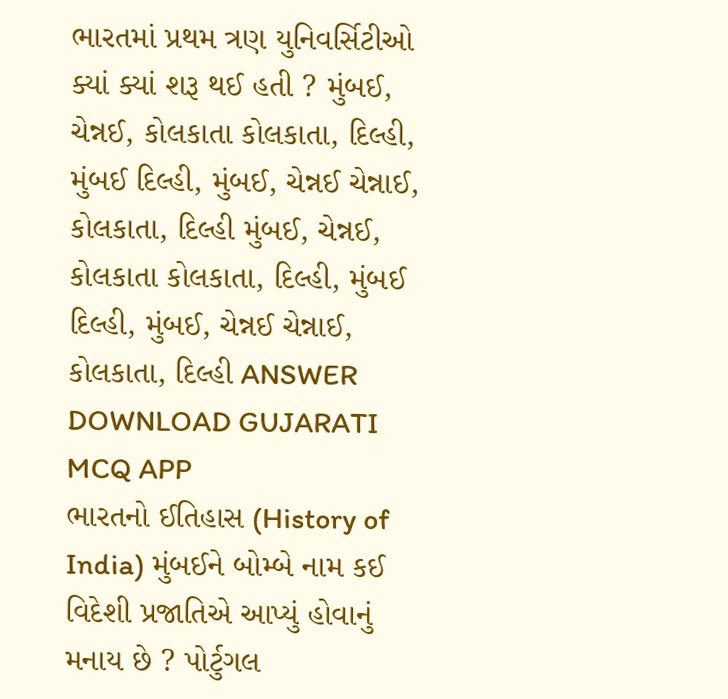ભારતમાં પ્રથમ ત્રણ યુનિવર્સિટીઓ ક્યાં ક્યાં શરૂ થઈ હતી ? મુંબઈ, ચેન્નઈ, કોલકાતા કોલકાતા, દિલ્હી, મુંબઈ દિલ્હી, મુંબઈ, ચેન્નઈ ચેન્નાઈ, કોલકાતા, દિલ્હી મુંબઈ, ચેન્નઈ, કોલકાતા કોલકાતા, દિલ્હી, મુંબઈ દિલ્હી, મુંબઈ, ચેન્નઈ ચેન્નાઈ, કોલકાતા, દિલ્હી ANSWER DOWNLOAD GUJARATI MCQ APP
ભારતનો ઈતિહાસ (History of India) મુંબઈને બોમ્બે નામ કઈ વિદેશી પ્રજાતિએ આપ્યું હોવાનું મનાય છે ? પોર્ટુગલ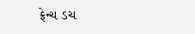ફ્રેન્ચ ડચ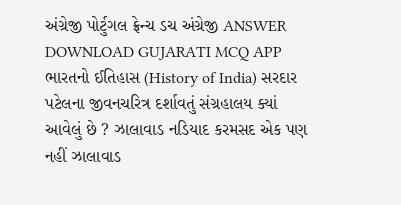અંગ્રેજી પોર્ટુગલ ફ્રેન્ચ ડચ અંગ્રેજી ANSWER DOWNLOAD GUJARATI MCQ APP
ભારતનો ઈતિહાસ (History of India) સરદાર પટેલના જીવનચરિત્ર દર્શાવતું સંગ્રહાલય ક્યાં આવેલું છે ? ઝાલાવાડ નડિયાદ કરમસદ એક પણ નહીં ઝાલાવાડ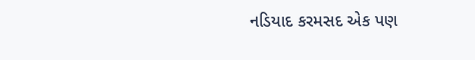નડિયાદ કરમસદ એક પણ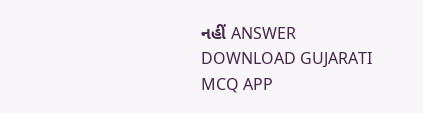નહીં ANSWER DOWNLOAD GUJARATI MCQ APP